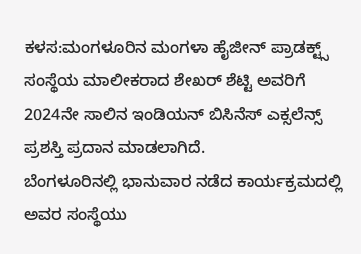ಕಳಸ:ಮಂಗಳೂರಿನ ಮಂಗಳಾ ಹೈಜೀನ್ ಪ್ರಾಡಕ್ಟ್ಸ್ ಸಂಸ್ಥೆಯ ಮಾಲೀಕರಾದ ಶೇಖರ್ ಶೆಟ್ಟಿ ಅವರಿಗೆ 2024ನೇ ಸಾಲಿನ ಇಂಡಿಯನ್ ಬಿಸಿನೆಸ್ ಎಕ್ಸಲೆನ್ಸ್ ಪ್ರಶಸ್ತಿ ಪ್ರದಾನ ಮಾಡಲಾಗಿದೆ.
ಬೆಂಗಳೂರಿನಲ್ಲಿ ಭಾನುವಾರ ನಡೆದ ಕಾರ್ಯಕ್ರಮದಲ್ಲಿ ಅವರ ಸಂಸ್ಥೆಯು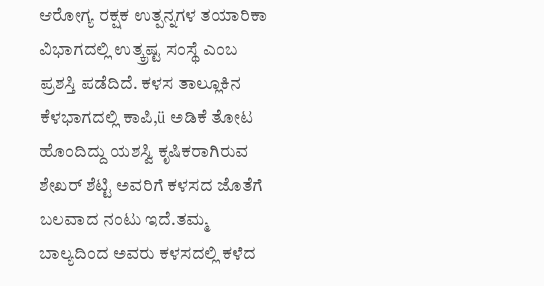ಆರೋಗ್ಯ ರಕ್ಷಕ ಉತ್ಪನ್ನಗಳ ತಯಾರಿಕಾ ವಿಭಾಗದಲ್ಲಿ ಉತ್ಕ್ರಷ್ಟ ಸಂಸ್ಥೆ ಎಂಬ ಪ್ರಶಸ್ತಿ ಪಡೆದಿದೆ. ಕಳಸ ತಾಲ್ಲೂಕಿನ ಕೆಳಭಾಗದಲ್ಲಿ ಕಾಪಿ,ü ಅಡಿಕೆ ತೋಟ ಹೊಂದಿದ್ದು ಯಶಸ್ವಿ ಕೃಷಿಕರಾಗಿರುವ ಶೇಖರ್ ಶೆಟ್ಟಿ ಅವರಿಗೆ ಕಳಸದ ಜೊತೆಗೆ ಬಲವಾದ ನಂಟು ಇದೆ.ತಮ್ಮ ಬಾಲ್ಯದಿಂದ ಅವರು ಕಳಸದಲ್ಲಿ ಕಳೆದ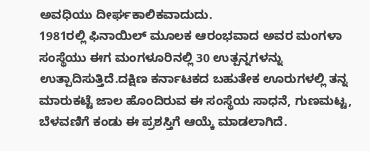ಅವಧಿಯು ದೀರ್ಘಕಾಲಿಕವಾದುದು.
1981ರಲ್ಲಿ ಫಿನಾಯಿಲ್ ಮೂಲಕ ಆರಂಭವಾದ ಅವರ ಮಂಗಳಾ ಸಂಸ್ಥೆಯು ಈಗ ಮಂಗಳೂರಿನಲ್ಲಿ 30 ಉತ್ಪನ್ನಗಳನ್ನು ಉತ್ಪಾದಿಸುತ್ತಿದೆ.ದಕ್ಷಿಣ ಕರ್ನಾಟಕದ ಬಹುತೇಕ ಊರುಗಳಲ್ಲಿ ತನ್ನ ಮಾರುಕಟ್ಟೆ ಜಾಲ ಹೊಂದಿರುವ ಈ ಸಂಸ್ಥೆಯ ಸಾಧನೆ, ಗುಣಮಟ್ಟ, ಬೆಳವಣಿಗೆ ಕಂಡು ಈ ಪ್ರಶಸ್ತಿಗೆ ಆಯ್ಕೆ ಮಾಡಲಾಗಿದೆ.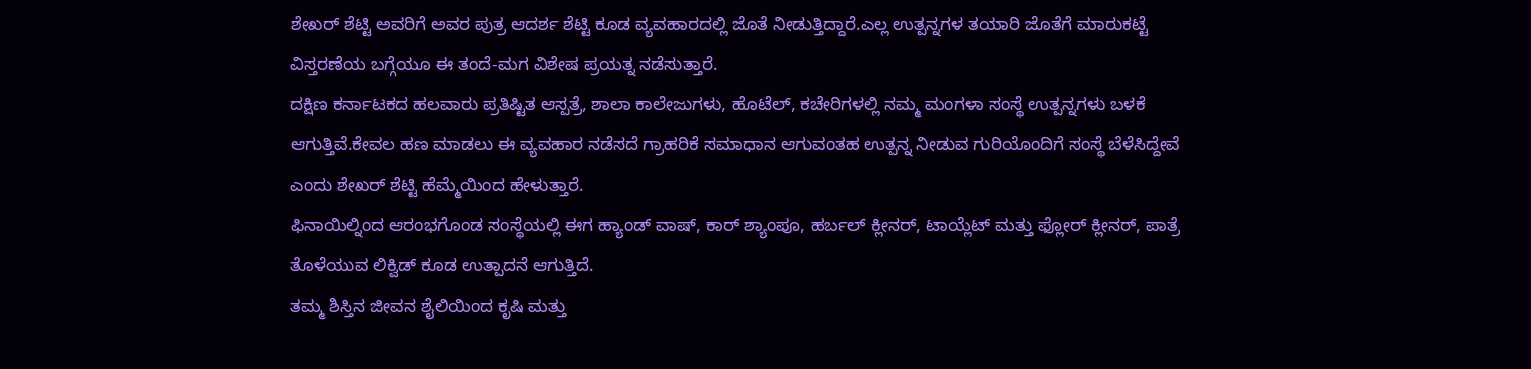ಶೇಖರ್ ಶೆಟ್ಟಿ ಅವರಿಗೆ ಅವರ ಪುತ್ರ ಆದರ್ಶ ಶೆಟ್ಟಿ ಕೂಡ ವ್ಯವಹಾರದಲ್ಲಿ ಜೊತೆ ನೀಡುತ್ತಿದ್ದಾರೆ.ಎಲ್ಲ ಉತ್ಪನ್ನಗಳ ತಯಾರಿ ಜೊತೆಗೆ ಮಾರುಕಟ್ಟೆ ವಿಸ್ತರಣೆಯ ಬಗ್ಗೆಯೂ ಈ ತಂದೆ-ಮಗ ವಿಶೇಷ ಪ್ರಯತ್ನ ನಡೆಸುತ್ತಾರೆ.
ದಕ್ಷಿಣ ಕರ್ನಾಟಕದ ಹಲವಾರು ಪ್ರತಿಷ್ಟಿತ ಆಸ್ಪತ್ರೆ, ಶಾಲಾ ಕಾಲೇಜುಗಳು, ಹೊಟೆಲ್, ಕಚೇರಿಗಳಲ್ಲಿ ನಮ್ಮ ಮಂಗಳಾ ಸಂಸ್ಥೆ ಉತ್ಪನ್ನಗಳು ಬಳಕೆ ಆಗುತ್ತಿವೆ.ಕೇವಲ ಹಣ ಮಾಡಲು ಈ ವ್ಯವಹಾರ ನಡೆಸದೆ ಗ್ರಾಹರಿಕೆ ಸಮಾಧಾನ ಆಗುವಂತಹ ಉತ್ಪನ್ನ ನೀಡುವ ಗುರಿಯೊಂದಿಗೆ ಸಂಸ್ಥೆ ಬೆಳೆಸಿದ್ದೇವೆ ಎಂದು ಶೇಖರ್ ಶೆಟ್ಟಿ ಹೆಮ್ಮೆಯಿಂದ ಹೇಳುತ್ತಾರೆ.
ಫಿನಾಯಿಲ್ನಿಂದ ಆರಂಭಗೊಂಡ ಸಂಸ್ಥೆಯಲ್ಲಿ ಈಗ ಹ್ಯಾಂಡ್ ವಾಷ್, ಕಾರ್ ಶ್ಯಾಂಪೂ, ಹರ್ಬಲ್ ಕ್ಲೀನರ್, ಟಾಯ್ಲೆಟ್ ಮತ್ತು ಫ್ಲೋರ್ ಕ್ಲೀನರ್, ಪಾತ್ರೆ ತೊಳೆಯುವ ಲಿಕ್ವಿಡ್ ಕೂಡ ಉತ್ಪಾದನೆ ಆಗುತ್ತಿದೆ.
ತಮ್ಮ ಶಿಸ್ತಿನ ಜೀವನ ಶೈಲಿಯಿಂದ ಕೃಷಿ ಮತ್ತು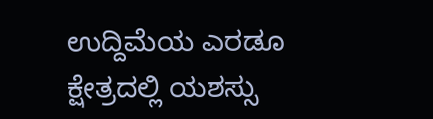ಉದ್ದಿಮೆಯ ಎರಡೂ ಕ್ಷೇತ್ರದಲ್ಲಿ ಯಶಸ್ಸು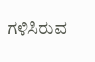ಗಳಿಸಿರುವ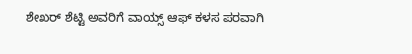ಶೇಖರ್ ಶೆಟ್ಟಿ ಅವರಿಗೆ ವಾಯ್ಸ್ ಆಫ್ ಕಳಸ ಪರವಾಗಿ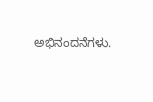ಅಭಿನಂದನೆಗಳು.